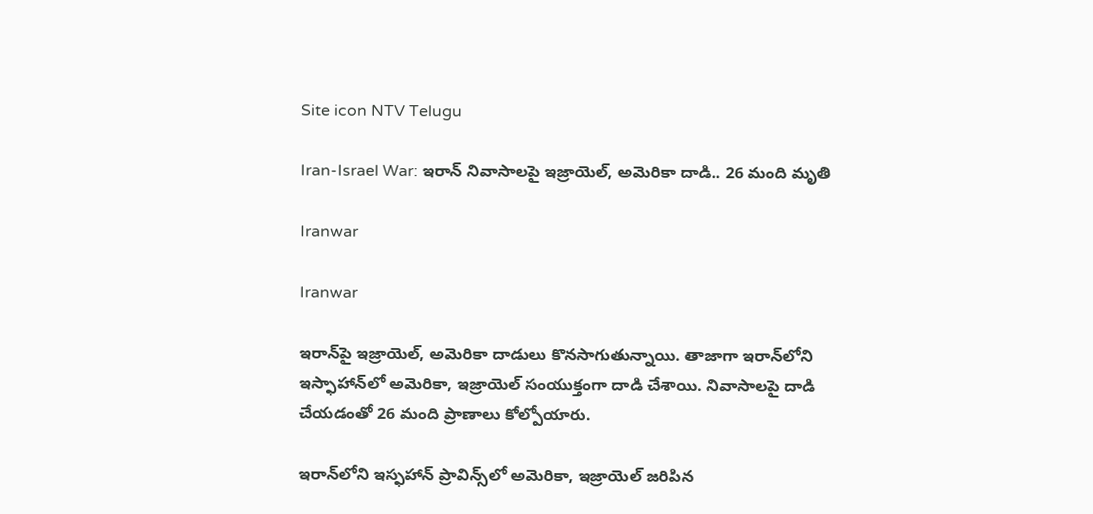Site icon NTV Telugu

Iran-Israel War: ఇరాన్‌ నివాసాలపై ఇజ్రాయెల్, అమెరికా దాడి.. 26 మంది మృతి

Iranwar

Iranwar

ఇరాన్‌పై ఇజ్రాయెల్, అమెరికా దాడులు కొనసాగుతున్నాయి. తాజాగా ఇరాన్‌లోని ఇస్ఫాహాన్‌లో అమెరికా, ఇజ్రాయెల్ సంయుక్తంగా దాడి చేశాయి. నివాసాలపై దాడి చేయడంతో 26 మంది ప్రాణాలు కోల్పోయారు.

ఇరాన్‌లోని ఇస్ఫహాన్ ప్రావిన్స్‌లో అమెరికా, ఇజ్రాయెల్ జరిపిన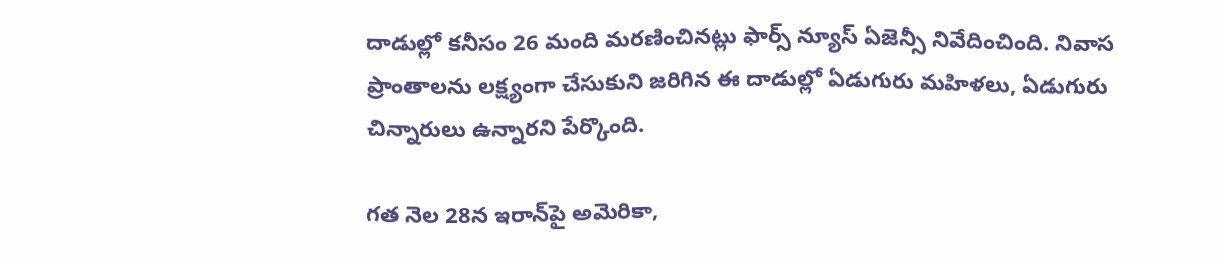దాడుల్లో కనీసం 26 మంది మరణించినట్లు ఫార్స్ న్యూస్ ఏజెన్సీ నివేదించింది. నివాస ప్రాంతాలను లక్ష్యంగా చేసుకుని జరిగిన ఈ దాడుల్లో ఏడుగురు మహిళలు, ఏడుగురు చిన్నారులు ఉన్నారని పేర్కొంది.

గత నెల 28న ఇరాన్‌పై అమెరికా,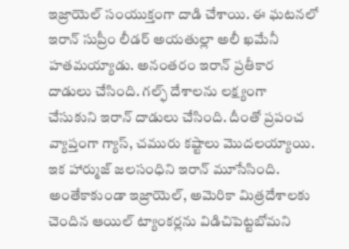ఇజ్రాయెల్ సంయుక్తంగా దాడి చేశాయి. ఈ ఘటనలో ఇరాన్ సుప్రీం లీడర్ అయతుల్లా అలీ ఖమేనీ హతమయ్యాడు. అనంతరం ఇరాన్ ప్రతీకార దాడులు చేసింది. గల్ఫ్ దేశాలను లక్ష్యంగా చేసుకుని ఇరాన్ దాడులు చేసింది. దీంతో ప్రపంచ వ్యాప్తంగా గ్యాస్, చమురు కష్టాలు మొదలయ్యాయి. ఇక హార్ముజ్ జలసంధిని ఇరాన్ మూసేసింది. అంతేకాకుండా ఇజ్రాయెల్, అమెరికా మిత్రదేశాలకు చెందిన ఆయిల్ ట్యాంకర్లను విడిచిపెట్టబోమని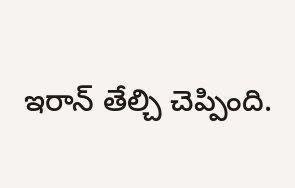ఇరాన్ తేల్చి చెప్పింది.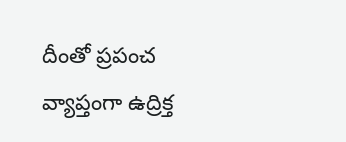దీంతో ప్రపంచ వ్యాప్తంగా ఉద్రిక్త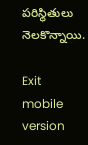పరిస్థితులు నెలకొన్నాయి.

Exit mobile version